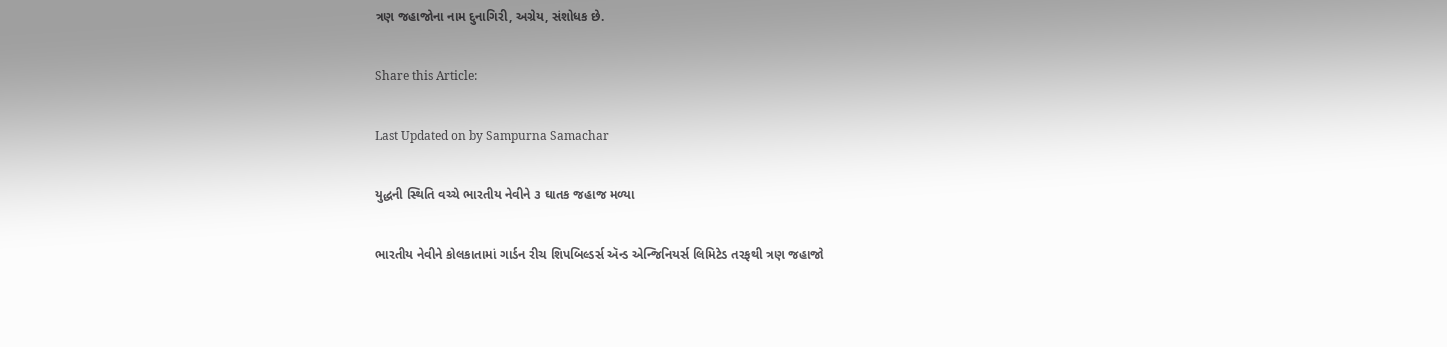ત્રણ જહાજોના નામ દુનાગિરી, અગ્રેય, સંશોધક છે.

Share this Article:

Last Updated on by Sampurna Samachar

યુદ્ધની સ્થિતિ વચ્ચે ભારતીય નેવીને ૩ ઘાતક જહાજ મળ્યા

ભારતીય નેવીને કોલકાતામાં ગાર્ડન રીચ શિપબિલ્ડર્સ ઍન્ડ એન્જિનિયર્સ લિમિટેડ તરફથી ત્રણ જહાજો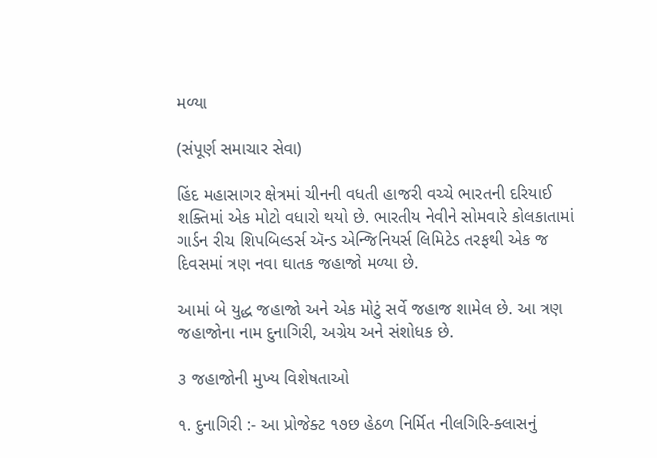મળ્યા

(સંપૂર્ણ સમાચાર સેવા)

હિંદ મહાસાગર ક્ષેત્રમાં ચીનની વધતી હાજરી વચ્ચે ભારતની દરિયાઈ શક્તિમાં એક મોટો વધારો થયો છે. ભારતીય નેવીને સોમવારે કોલકાતામાં ગાર્ડન રીચ શિપબિલ્ડર્સ ઍન્ડ એન્જિનિયર્સ લિમિટેડ તરફથી એક જ દિવસમાં ત્રણ નવા ઘાતક જહાજો મળ્યા છે.

આમાં બે યુદ્ધ જહાજો અને એક મોટું સર્વે જહાજ શામેલ છે. આ ત્રણ જહાજોના નામ દુનાગિરી, અગ્રેય અને સંશોધક છે.

૩ જહાજોની મુખ્ય વિશેષતાઓ

૧. દુનાગિરી :- આ પ્રોજેક્ટ ૧૭છ હેઠળ નિર્મિત નીલગિરિ-ક્લાસનું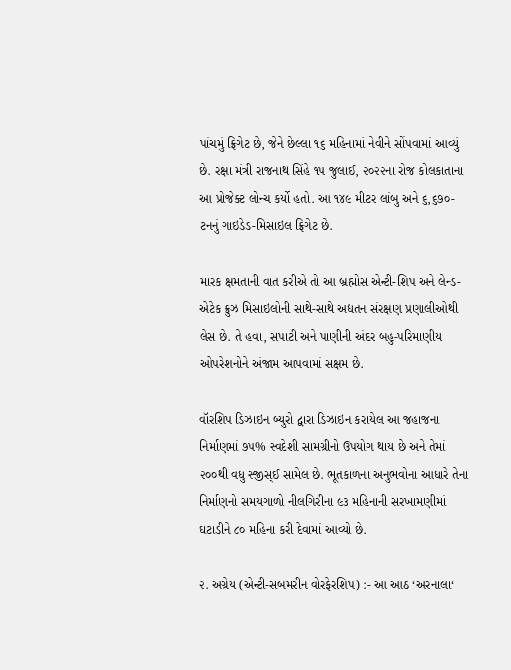પાંચમું ફ્રિગેટ છે, જેને છેલ્લા ૧૬ મહિનામાં નેવીને સોંપવામાં આવ્યું છે. રક્ષા મંત્રી રાજનાથ સિંહે ૧૫ જુલાઈ, ૨૦૨૨ના રોજ કોલકાતાના આ પ્રોજેક્ટ લોન્ચ કર્યો હતો. આ ૧૪૯ મીટર લાંબુ અને ૬,૬૭૦-ટનનું ગાઇડેડ-મિસાઇલ ફ્રિગેટ છે.

મારક ક્ષમતાની વાત કરીએ તો આ બ્રહ્મોસ એન્ટી-શિપ અને લેન્ડ-એટેક ક્રુઝ મિસાઇલોની સાથે-સાથે અદ્યતન સંરક્ષણ પ્રણાલીઓથી લેસ છે. તે હવા, સપાટી અને પાણીની અંદર બહુ-પરિમાણીય ઓપરેશનોને અંજામ આપવામાં સક્ષમ છે.

વૉરશિપ ડિઝાઇન બ્યુરો દ્વારા ડિઝાઇન કરાયેલ આ જહાજના નિર્માણમાં ૭૫% સ્વદેશી સામગ્રીનો ઉપયોગ થાય છે અને તેમાં ૨૦૦થી વધુ સ્જીસ્ઈ સામેલ છે. ભૂતકાળના અનુભવોના આધારે તેના નિર્માણનો સમયગાળો નીલગિરીના ૯૩ મહિનાની સરખામણીમાં ઘટાડીને ૮૦ મહિના કરી દેવામાં આવ્યો છે.

૨. અગ્રેય (એન્ટી-સબમરીન વોરફેરશિપ) :- આ આઠ ‘અરનાલા‘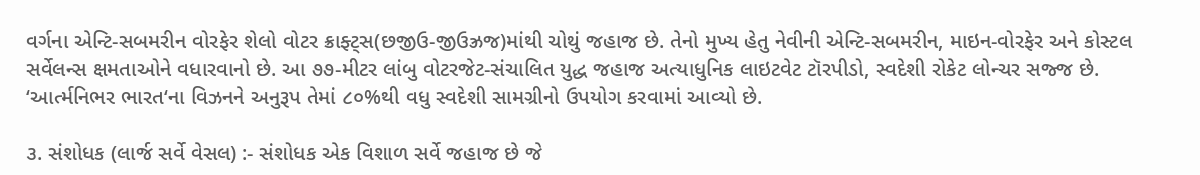વર્ગના એન્ટિ-સબમરીન વોરફેર શેલો વોટર ક્રાફ્ટ્સ(છજીઉ-જીઉઝ્રજ)માંથી ચોથું જહાજ છે. તેનો મુખ્ય હેતુ નેવીની એન્ટિ-સબમરીન, માઇન-વોરફેર અને કોસ્ટલ સર્વેલન્સ ક્ષમતાઓને વધારવાનો છે. આ ૭૭-મીટર લાંબુ વોટરજેટ-સંચાલિત યુદ્ધ જહાજ અત્યાધુનિક લાઇટવેટ ટૉરપીડો, સ્વદેશી રોકેટ લોન્ચર સજ્જ છે. ‘આર્ત્મનિભર ભારત‘ના વિઝનને અનુરૂપ તેમાં ૮૦%થી વધુ સ્વદેશી સામગ્રીનો ઉપયોગ કરવામાં આવ્યો છે.

૩. સંશોધક (લાર્જ સર્વે વેસલ) :- સંશોધક એક વિશાળ સર્વે જહાજ છે જે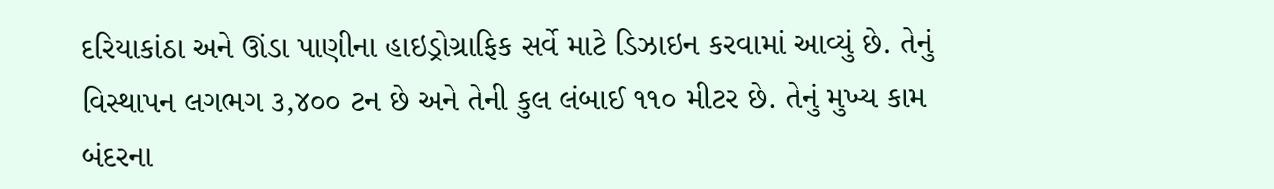દરિયાકાંઠા અને ઊંડા પાણીના હાઇડ્રોગ્રાફિક સર્વે માટે ડિઝાઇન કરવામાં આવ્યું છે. તેનું વિસ્થાપન લગભગ ૩,૪૦૦ ટન છે અને તેની કુલ લંબાઈ ૧૧૦ મીટર છે. તેનું મુખ્ય કામ બંદરના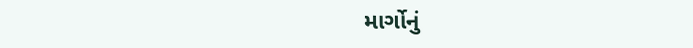માર્ગોનું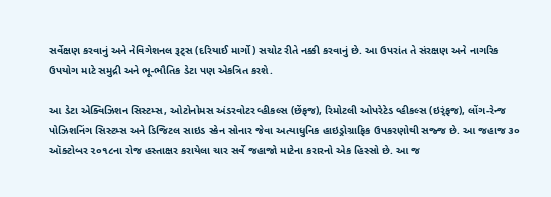સર્વેક્ષણ કરવાનું અને નેવિગેશનલ રૂટ્સ (દરિયાઈ માર્ગો) સચોટ રીતે નક્કી કરવાનું છે. આ ઉપરાંત તે સંરક્ષણ અને નાગરિક ઉપયોગ માટે સમુદ્રી અને ભૂ-ભૌતિક ડેટા પણ એકત્રિત કરશે.

આ ડેટા એક્વિઝિશન સિસ્ટમ્સ, ઓટોનોમસ અંડરવોટર વ્હીકલ્સ (છેંફજ), રિમોટલી ઓપરેટેડ વ્હીકલ્સ (ઇર્ંફજ), લોંગ-રેન્જ પોઝિશનિંગ સિસ્ટમ્સ અને ડિજિટલ સાઇડ સ્કેન સોનાર જેવા અત્યાધુનિક હાઇડ્રોગ્રાફિક ઉપકરણોથી સજ્જ છે. આ જહાજ ૩૦ ઑક્ટોબર ૨૦૧૮ના રોજ હસ્તાક્ષર કરાયેલા ચાર સર્વે જહાજો માટેના કરારનો એક હિસ્સો છે. આ જ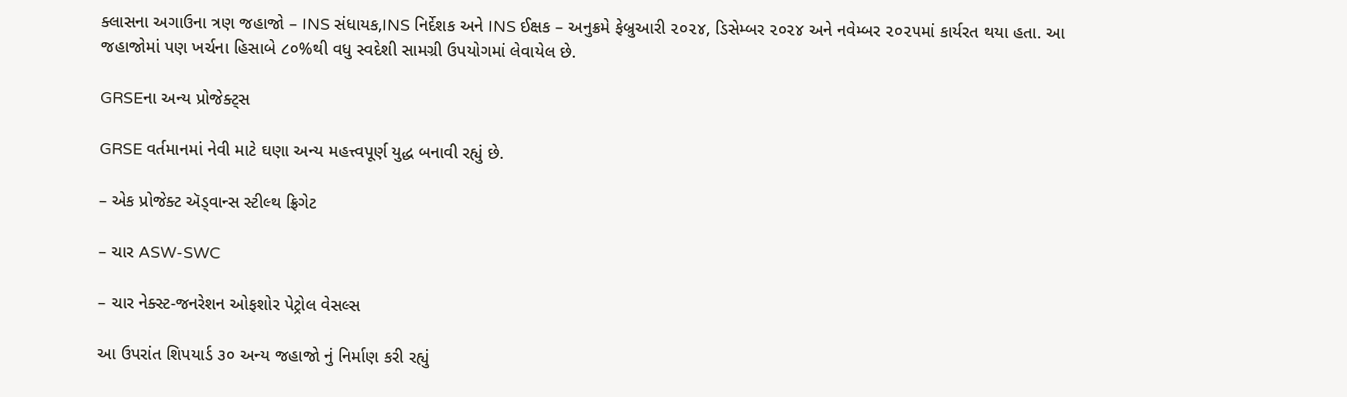ક્લાસના અગાઉના ત્રણ જહાજો – INS સંધાયક,INS નિર્દેશક અને INS ઈક્ષક – અનુક્રમે ફેબ્રુઆરી ૨૦૨૪, ડિસેમ્બર ૨૦૨૪ અને નવેમ્બર ૨૦૨૫માં કાર્યરત થયા હતા. આ જહાજોમાં પણ ખર્ચના હિસાબે ૮૦%થી વધુ સ્વદેશી સામગ્રી ઉપયોગમાં લેવાયેલ છે.

GRSEના અન્ય પ્રોજેક્ટ્સ

GRSE વર્તમાનમાં નેવી માટે ઘણા અન્ય મહત્ત્વપૂર્ણ યુદ્ધ બનાવી રહ્યું છે.

– એક પ્રોજેક્ટ ઍડ્વાન્સ સ્ટીલ્થ ફ્રિગેટ

– ચાર ASW-SWC

– ચાર નેક્સ્ટ-જનરેશન ઓફશોર પેટ્રોલ વેસલ્સ

આ ઉપરાંત શિપયાર્ડ ૩૦ અન્ય જહાજો નું નિર્માણ કરી રહ્યું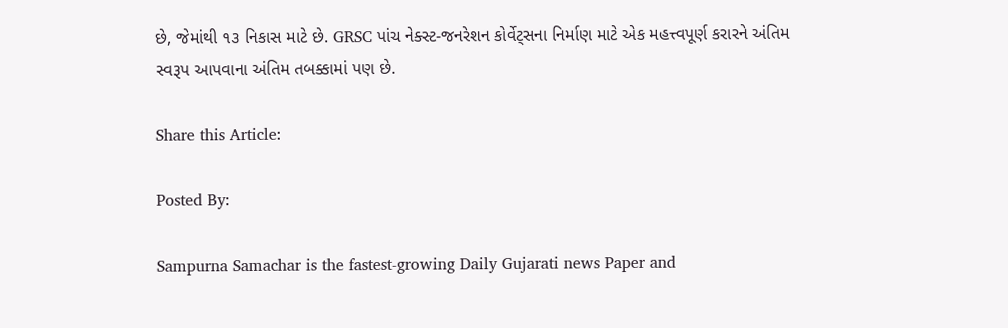છે, જેમાંથી ૧૩ નિકાસ માટે છે. GRSC પાંચ નેક્સ્ટ-જનરેશન કોર્વેટ્સના નિર્માણ માટે એક મહત્ત્વપૂર્ણ કરારને અંતિમ સ્વરૂપ આપવાના અંતિમ તબક્કામાં પણ છે.

Share this Article:

Posted By:

Sampurna Samachar is the fastest-growing Daily Gujarati news Paper and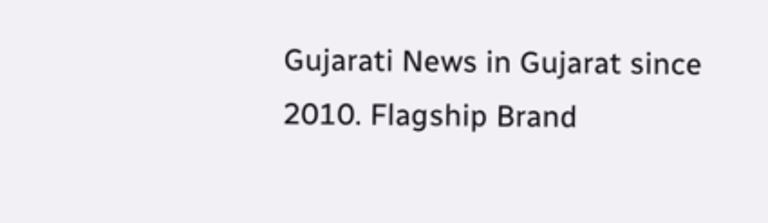Gujarati News in Gujarat since 2010. Flagship Brand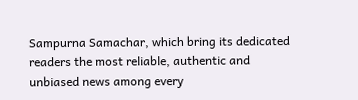Sampurna Samachar, which bring its dedicated readers the most reliable, authentic and unbiased news among every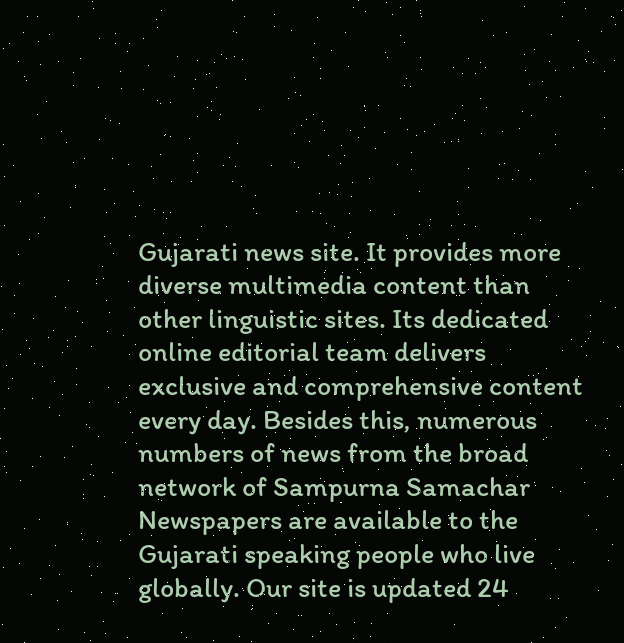Gujarati news site. It provides more diverse multimedia content than other linguistic sites. Its dedicated online editorial team delivers exclusive and comprehensive content every day. Besides this, numerous numbers of news from the broad network of Sampurna Samachar Newspapers are available to the Gujarati speaking people who live globally. Our site is updated 24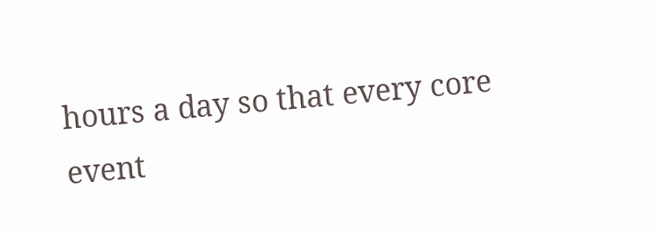hours a day so that every core event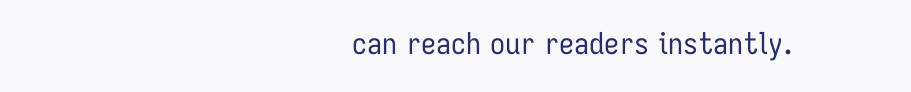can reach our readers instantly.